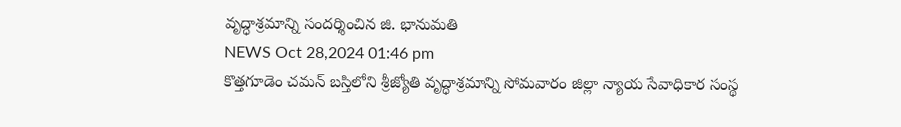వృద్ధాశ్రమాన్ని సందర్శించిన జి. భానుమతి
NEWS Oct 28,2024 01:46 pm
కొత్తగూడెం చమన్ బస్తిలోని శ్రీజ్యోతి వృద్ధాశ్రమాన్ని సోమవారం జిల్లా న్యాయ సేవాధికార సంస్థ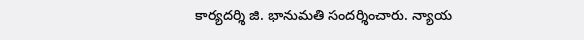కార్యదర్శి జి. భానుమతి సందర్శించారు. న్యాయ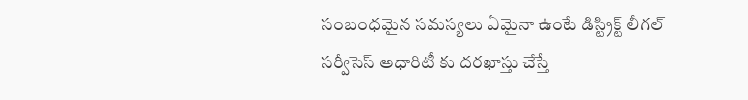సంబంధమైన సమస్యలు ఏమైనా ఉంటే డిస్ట్రిక్ట్ లీగల్ సర్వీసెస్ అధారిటీ కు దరఖాస్తు చేస్తే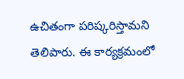ఉచితంగా పరిష్కరిస్తామని తెలిపారు. ఈ కార్యక్రమంలో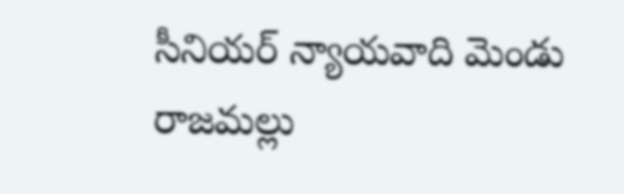సీనియర్ న్యాయవాది మెండు రాజమల్లు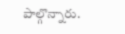పాల్గొన్నారు.